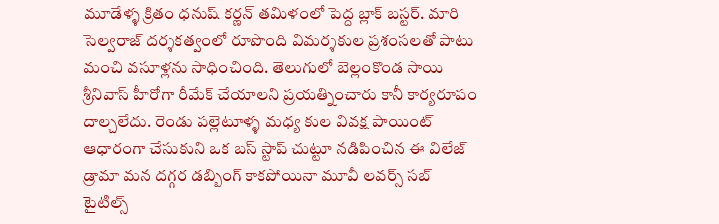మూడేళ్ళ క్రితం ధనుష్ కర్ణన్ తమిళంలో పెద్ద బ్లాక్ బస్టర్. మారి సెల్వరాజ్ దర్శకత్వంలో రూపొంది విమర్శకుల ప్రశంసలతో పాటు మంచి వసూళ్లను సాధించింది. తెలుగులో బెల్లంకొండ సాయి శ్రీనివాస్ హీరోగా రీమేక్ చేయాలని ప్రయత్నించారు కానీ కార్యరూపం దాల్చలేదు. రెండు పల్లెటూళ్ళ మధ్య కుల వివక్ష పాయింట్ ఆధారంగా చేసుకుని ఒక బస్ స్టాప్ చుట్టూ నడిపించిన ఈ విలేజ్ డ్రామా మన దగ్గర డబ్బింగ్ కాకపోయినా మూవీ లవర్స్ సబ్ టైటిల్స్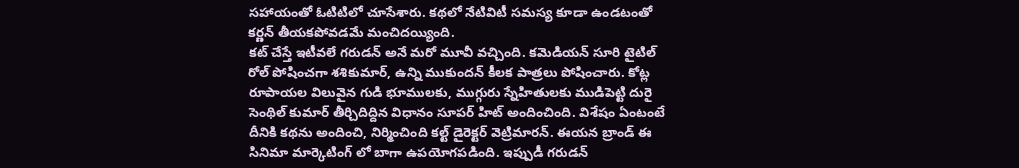సహాయంతో ఓటిటిలో చూసేశారు. కథలో నేటివిటీ సమస్య కూడా ఉండటంతో కర్ణన్ తీయకపోవడమే మంచిదయ్యింది.
కట్ చేస్తే ఇటీవలే గరుడన్ అనే మరో మూవీ వచ్చింది. కమెడియన్ సూరి టైటిల్ రోల్ పోషించగా శశికుమార్, ఉన్ని ముకుందన్ కీలక పాత్రలు పోషించారు. కోట్ల రూపాయల విలువైన గుడి భూములకు, ముగ్గురు స్నేహితులకు ముడిపెట్టి దురై సెంథిల్ కుమార్ తీర్చిదిద్దిన విధానం సూపర్ హిట్ అందించింది. విశేషం ఏంటంటే దీనికి కథను అందించి, నిర్మించింది కల్ట్ డైరెక్టర్ వెట్రిమారన్. ఈయన బ్రాండ్ ఈ సినిమా మార్కెటింగ్ లో బాగా ఉపయోగపడింది. ఇప్పుడీ గరుడన్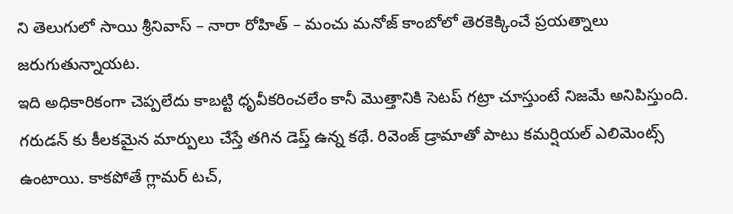ని తెలుగులో సాయి శ్రీనివాస్ – నారా రోహిత్ – మంచు మనోజ్ కాంబోలో తెరకెక్కించే ప్రయత్నాలు జరుగుతున్నాయట.
ఇది అధికారికంగా చెప్పలేదు కాబట్టి ధృవీకరించలేం కానీ మొత్తానికి సెటప్ గట్రా చూస్తుంటే నిజమే అనిపిస్తుంది. గరుడన్ కు కీలకమైన మార్పులు చేస్తే తగిన డెప్త్ ఉన్న కథే. రివెంజ్ డ్రామాతో పాటు కమర్షియల్ ఎలిమెంట్స్ ఉంటాయి. కాకపోతే గ్లామర్ టచ్,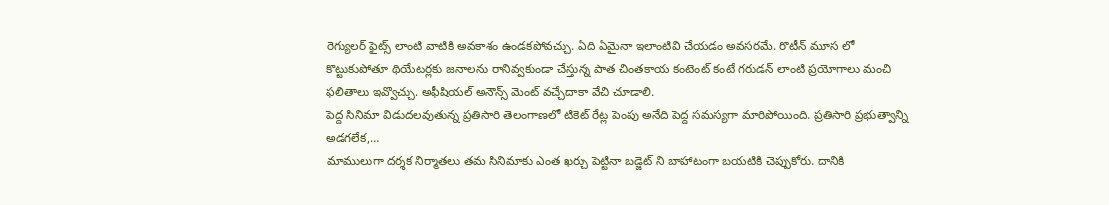రెగ్యులర్ ఫైట్స్ లాంటి వాటికి అవకాశం ఉండకపోవచ్చు. ఏది ఏమైనా ఇలాంటివి చేయడం అవసరమే. రొటీన్ మూస లో కొట్టుకుపోతూ థియేటర్లకు జనాలను రానివ్వకుండా చేస్తున్న పాత చింతకాయ కంటెంట్ కంటే గరుడన్ లాంటి ప్రయోగాలు మంచి ఫలితాలు ఇవ్వొచ్చు. అఫీషియల్ అనౌన్స్ మెంట్ వచ్చేదాకా వేచి చూడాలి.
పెద్ద సినిమా విడుదలవుతున్న ప్రతిసారి తెలంగాణలో టికెట్ రేట్ల పెంపు అనేది పెద్ద సమస్యగా మారిపోయింది. ప్రతిసారి ప్రభుత్వాన్ని అడగలేక,…
మాములుగా దర్శక నిర్మాతలు తమ సినిమాకు ఎంత ఖర్చు పెట్టినా బడ్జెట్ ని బాహాటంగా బయటికి చెప్పుకోరు. దానికి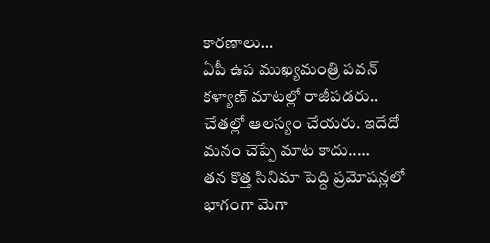కారణాలు…
ఏపీ ఉప ముఖ్యమంత్రి పవన్ కళ్యాణ్ మాటల్లో రాజీపడరు.. చేతల్లో ఆలస్యం చేయరు. ఇదేదో మనం చెప్పే మాట కాదు..…
తన కొత్త సినిమా పెద్ది ప్రమోషన్లలో భాగంగా మెగా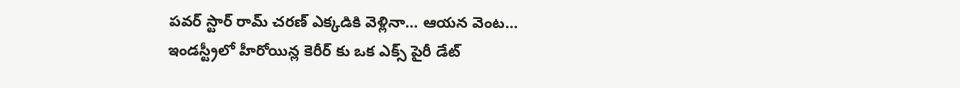పవర్ స్టార్ రామ్ చరణ్ ఎక్కడికి వెళ్లినా… ఆయన వెంట…
ఇండస్ట్రీలో హీరోయిన్ల కెరీర్ కు ఒక ఎక్స్ పైరీ డేట్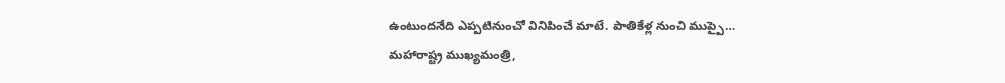ఉంటుందనేది ఎప్పటినుంచో వినిపించే మాటే. పాతికేళ్ల నుంచి ముప్పై…
మహారాష్ట్ర ముఖ్యమంత్రి,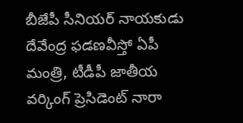బీజేపీ సీనియర్ నాయకుడు దేవేంద్ర ఫడణవీస్తో ఏపీ మంత్రి, టీడీపీ జాతీయ వర్కింగ్ ప్రెసిడెంట్ నారా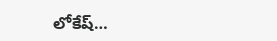లోకేష్…